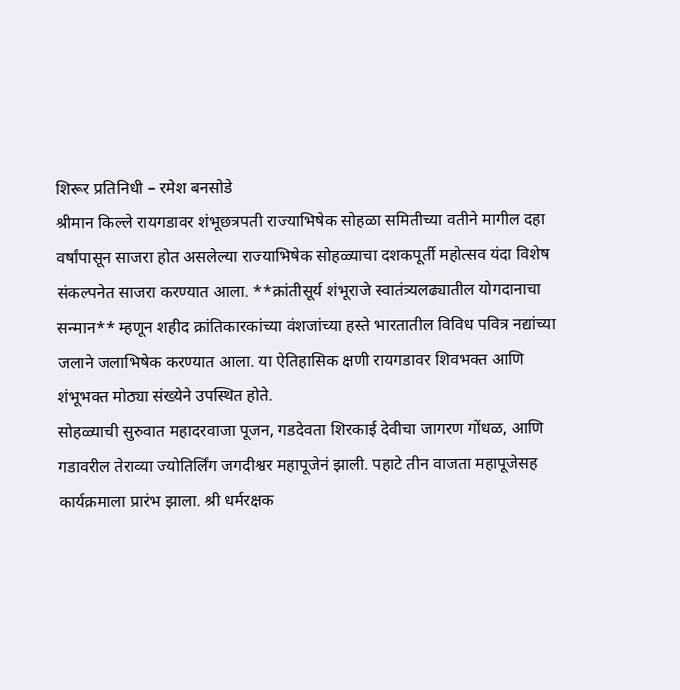शिरूर प्रतिनिधी – रमेश बनसोडे
श्रीमान किल्ले रायगडावर शंभूछत्रपती राज्याभिषेक सोहळा समितीच्या वतीने मागील दहा वर्षांपासून साजरा होत असलेल्या राज्याभिषेक सोहळ्याचा दशकपूर्ती महोत्सव यंदा विशेष संकल्पनेत साजरा करण्यात आला. **क्रांतीसूर्य शंभूराजे स्वातंत्र्यलढ्यातील योगदानाचा सन्मान** म्हणून शहीद क्रांतिकारकांच्या वंशजांच्या हस्ते भारतातील विविध पवित्र नद्यांच्या जलाने जलाभिषेक करण्यात आला. या ऐतिहासिक क्षणी रायगडावर शिवभक्त आणि शंभूभक्त मोठ्या संख्येने उपस्थित होते.
सोहळ्याची सुरुवात महादरवाजा पूजन, गडदेवता शिरकाई देवीचा जागरण गोंधळ, आणि गडावरील तेराव्या ज्योतिर्लिंग जगदीश्वर महापूजेनं झाली. पहाटे तीन वाजता महापूजेसह कार्यक्रमाला प्रारंभ झाला. श्री धर्मरक्षक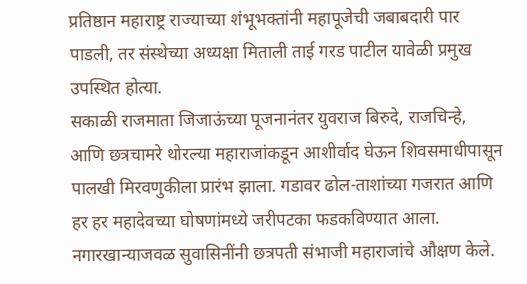प्रतिष्ठान महाराष्ट्र राज्याच्या शंभूभक्तांनी महापूजेची जबाबदारी पार पाडली, तर संस्थेच्या अध्यक्षा मिताली ताई गरड पाटील यावेळी प्रमुख उपस्थित होत्या.
सकाळी राजमाता जिजाऊंच्या पूजनानंतर युवराज बिरुदे, राजचिन्हे, आणि छत्रचामरे थोरल्या महाराजांकडून आशीर्वाद घेऊन शिवसमाधीपासून पालखी मिरवणुकीला प्रारंभ झाला. गडावर ढोल-ताशांच्या गजरात आणि हर हर महादेवच्या घोषणांमध्ये जरीपटका फडकविण्यात आला. नगारखान्याजवळ सुवासिनींनी छत्रपती संभाजी महाराजांचे औक्षण केले.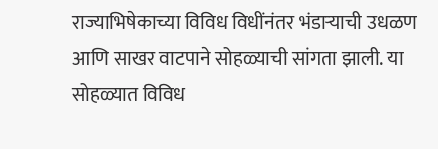राज्याभिषेकाच्या विविध विधींनंतर भंडाऱ्याची उधळण आणि साखर वाटपाने सोहळ्याची सांगता झाली. या सोहळ्यात विविध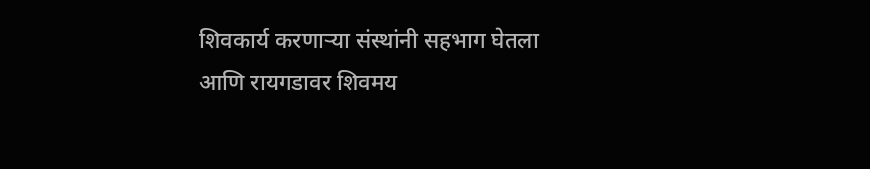शिवकार्य करणाऱ्या संस्थांनी सहभाग घेतला आणि रायगडावर शिवमय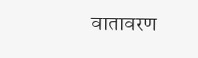वातावरण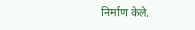निर्माण केले.